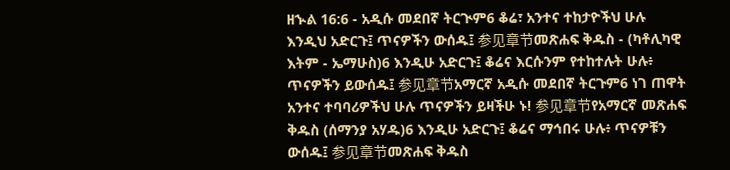ዘኍል 16:6 - አዲሱ መደበኛ ትርጒም6 ቆሬ፣ አንተና ተከታዮችህ ሁሉ እንዲህ አድርጉ፤ ጥናዎችን ውሰዱ፤ 参见章节መጽሐፍ ቅዱስ - (ካቶሊካዊ እትም - ኤማሁስ)6 እንዲሁ አድርጉ፤ ቆሬና እርሱንም የተከተሉት ሁሉ፥ ጥናዎችን ይውሰዱ፤ 参见章节አማርኛ አዲሱ መደበኛ ትርጉም6 ነገ ጠዋት አንተና ተባባሪዎችህ ሁሉ ጥናዎችን ይዛችሁ ኑ! 参见章节የአማርኛ መጽሐፍ ቅዱስ (ሰማንያ አሃዱ)6 እንዲሁ አድርጉ፤ ቆሬና ማኅበሩ ሁሉ፥ ጥናዎቹን ውሰዱ፤ 参见章节መጽሐፍ ቅዱስ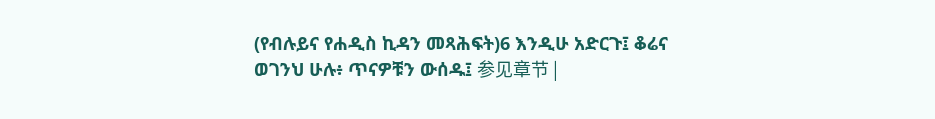(የብሉይና የሐዲስ ኪዳን መጻሕፍት)6 እንዲሁ አድርጉ፤ ቆሬና ወገንህ ሁሉ፥ ጥናዎቹን ውሰዱ፤ 参见章节 |